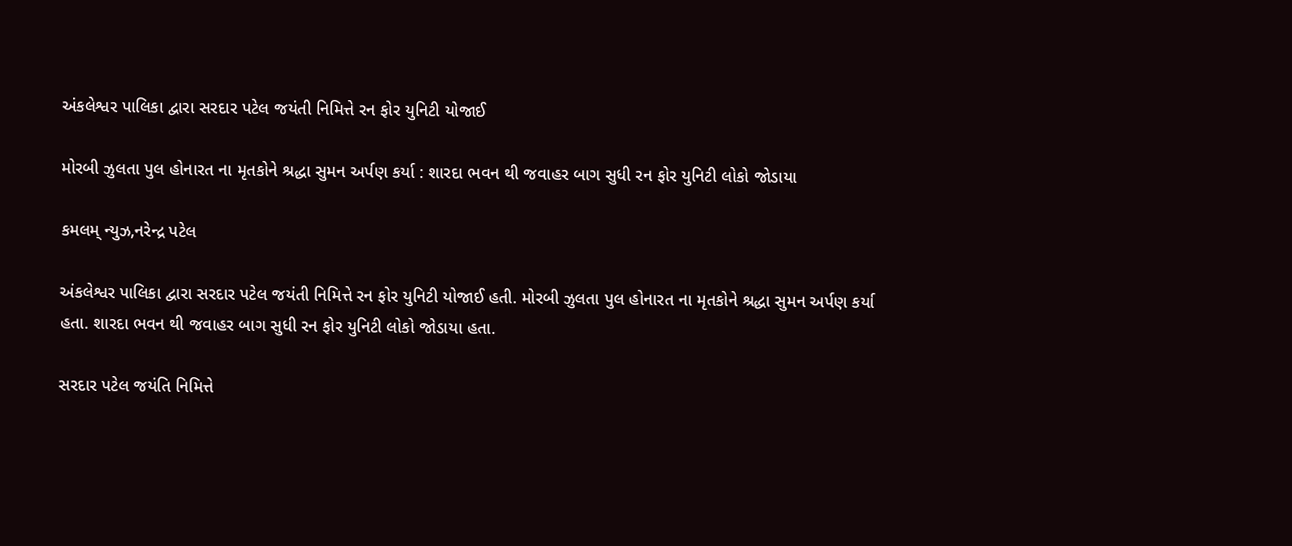અંકલેશ્વર પાલિકા દ્વારા સરદાર પટેલ જયંતી નિમિત્તે રન ફોર યુનિટી યોજાઈ

મોરબી ઝુલતા પુલ હોનારત ના મૃતકોને શ્રદ્ધા સુમન અર્પણ કર્યા : શારદા ભવન થી જવાહર બાગ સુધી રન ફોર યુનિટી લોકો જોડાયા

કમલમ્ ન્યુઝ,નરેન્દ્ર પટેલ

અંકલેશ્વર પાલિકા દ્વારા સરદાર પટેલ જયંતી નિમિત્તે રન ફોર યુનિટી યોજાઈ હતી. મોરબી ઝુલતા પુલ હોનારત ના મૃતકોને શ્રદ્ધા સુમન અર્પણ કર્યા હતા. શારદા ભવન થી જવાહર બાગ સુધી રન ફોર યુનિટી લોકો જોડાયા હતા.

સરદાર પટેલ જયંતિ નિમિત્તે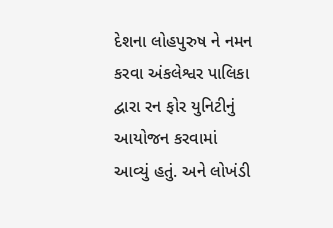દેશના લોહપુરુષ ને નમન કરવા અંકલેશ્વર પાલિકા દ્વારા રન ફોર યુનિટીનું આયોજન કરવામાં આવ્યું હતું. અને લોખંડી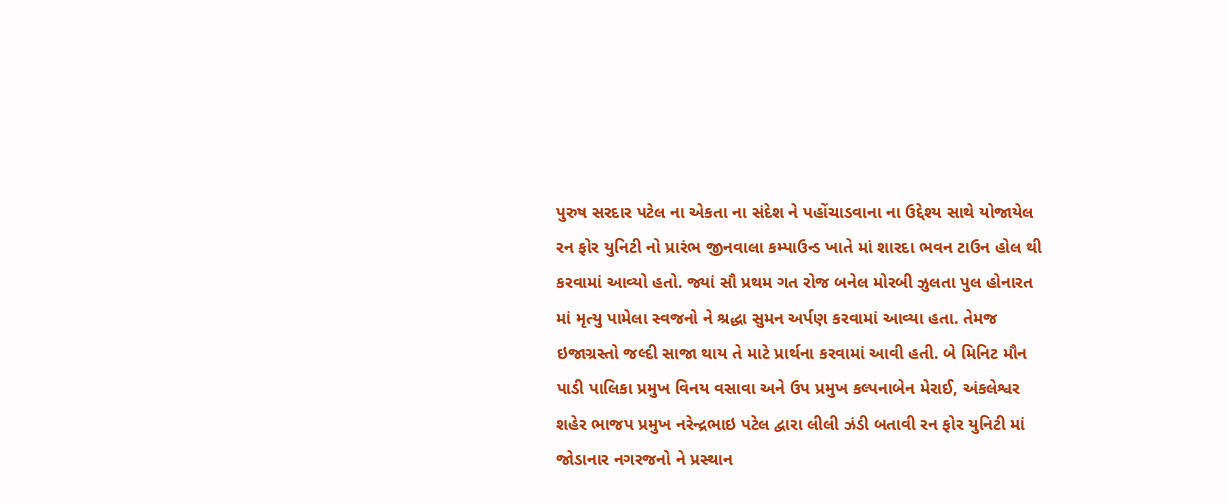પુરુષ સરદાર પટેલ ના એકતા ના સંદેશ ને પહોંચાડવાના ના ઉદ્દેશ્ય સાથે યોજાયેલ રન ફોર યુનિટી નો પ્રારંભ જીનવાલા કમ્પાઉન્ડ ખાતે માં શારદા ભવન ટાઉન હોલ થી કરવામાં આવ્યો હતો. જ્યાં સૌ પ્રથમ ગત રોજ બનેલ મોરબી ઝુલતા પુલ હોનારત માં મૃત્યુ પામેલા સ્વજનો ને શ્રદ્ધા સુમન અર્પણ કરવામાં આવ્યા હતા. તેમજ ઇજાગ્રસ્તો જલ્દી સાજા થાય તે માટે પ્રાર્થના કરવામાં આવી હતી. બે મિનિટ મૌન પાડી પાલિકા પ્રમુખ વિનય વસાવા અને ઉપ પ્રમુખ કલ્પનાબેન મેરાઈ, અંકલેશ્વર શહેર ભાજપ પ્રમુખ નરેન્દ્રભાઇ પટેલ દ્વારા લીલી ઝંડી બતાવી રન ફોર યુનિટી માં જોડાનાર નગરજનો ને પ્રસ્થાન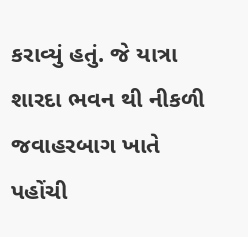કરાવ્યું હતું. જે યાત્રા શારદા ભવન થી નીકળી જવાહરબાગ ખાતે પહોંચી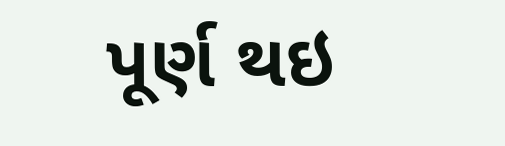પૂર્ણ થઇ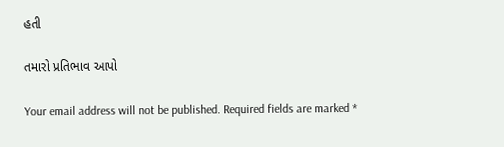હતી

તમારો પ્રતિભાવ આપો

Your email address will not be published. Required fields are marked *